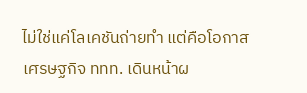ไม่ใช่แค่โลเคชันถ่ายทำ แต่คือโอกาสเศรษฐกิจ ททท. เดินหน้าผ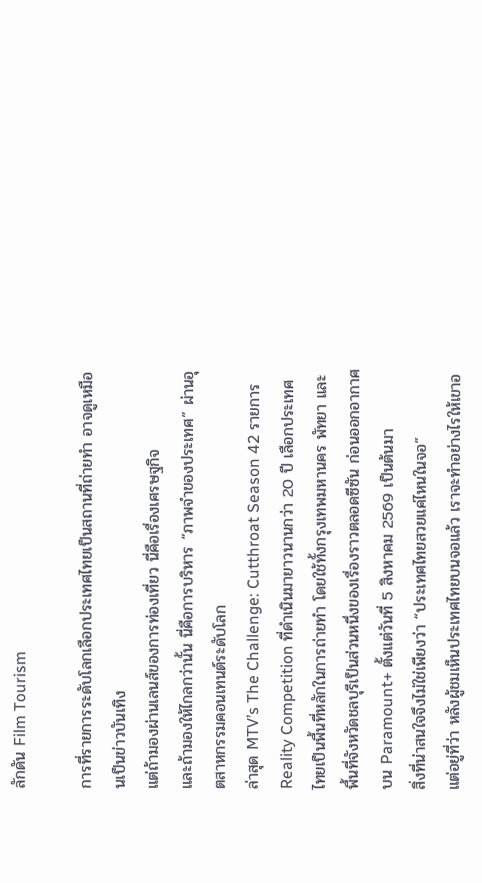ลักดัน Film Tourism

การที่รายการระดับโลกเลือกประเทศไทยเป็นสถานที่ถ่ายทำ อาจดูเหมือนเป็นข่าวบันเทิง
แต่ถ้ามองผ่านเลนส์ของการท่องเที่ยว นี่คือเรื่องเศรษฐกิจ
และถ้ามองให้ไกลกว่านั้น นี่คือการบริหาร “ภาพจำของประเทศ” ผ่านอุตสาหกรรมคอนเทนต์ระดับโลก
ล่าสุด MTV’s The Challenge: Cutthroat Season 42 รายการ Reality Competition ที่ดำเนินมายาวนานกว่า 20 ปี เลือกประเทศไทยเป็นพื้นที่หลักในการถ่ายทำ โดยใช้ทั้งกรุงเทพมหานคร พัทยา และพื้นที่จังหวัดชลบุรีเป็นส่วนหนึ่งของเรื่องราวตลอดซีซัน ก่อนออกอากาศบน Paramount+ ตั้งแต่วันที่ 5 สิงหาคม 2569 เป็นต้นมา
สิ่งที่น่าสนใจจึงไม่ใช่เพียงว่า “ประเทศไทยสวยแค่ไหนในจอ”
แต่อยู่ที่ว่า หลังผู้ชมเห็นประเทศไทยบนจอแล้ว เราจะทำอย่างไรให้เขาอ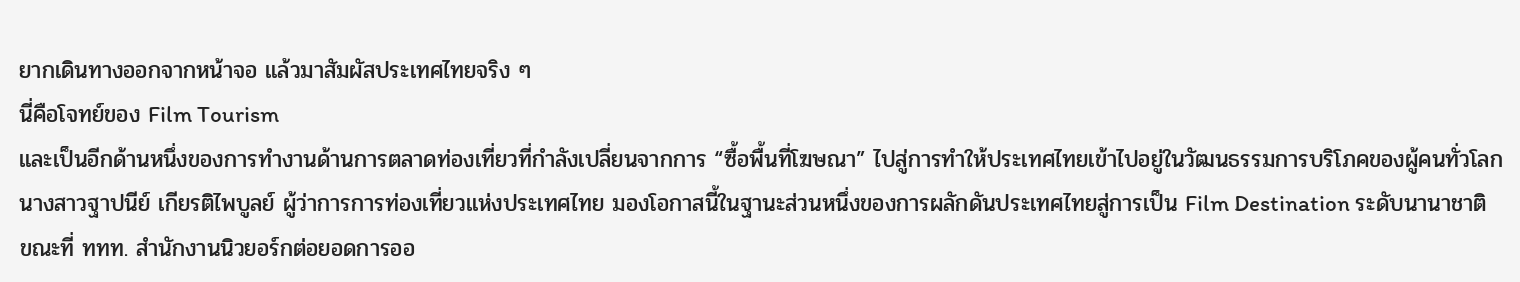ยากเดินทางออกจากหน้าจอ แล้วมาสัมผัสประเทศไทยจริง ๆ
นี่คือโจทย์ของ Film Tourism
และเป็นอีกด้านหนึ่งของการทำงานด้านการตลาดท่องเที่ยวที่กำลังเปลี่ยนจากการ “ซื้อพื้นที่โฆษณา” ไปสู่การทำให้ประเทศไทยเข้าไปอยู่ในวัฒนธรรมการบริโภคของผู้คนทั่วโลก
นางสาวฐาปนีย์ เกียรติไพบูลย์ ผู้ว่าการการท่องเที่ยวแห่งประเทศไทย มองโอกาสนี้ในฐานะส่วนหนึ่งของการผลักดันประเทศไทยสู่การเป็น Film Destination ระดับนานาชาติ ขณะที่ ททท. สำนักงานนิวยอร์กต่อยอดการออ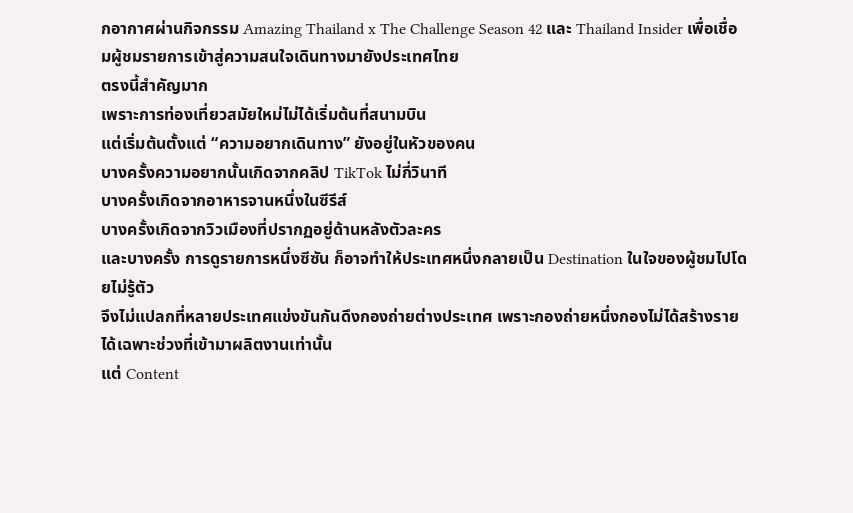กอากาศผ่านกิจกรรม Amazing Thailand x The Challenge Season 42 และ Thailand Insider เพื่อเชื่อมผู้ชมรายการเข้าสู่ความสนใจเดินทางมายังประเทศไทย
ตรงนี้สำคัญมาก
เพราะการท่องเที่ยวสมัยใหม่ไม่ได้เริ่มต้นที่สนามบิน
แต่เริ่มต้นตั้งแต่ “ความอยากเดินทาง” ยังอยู่ในหัวของคน
บางครั้งความอยากนั้นเกิดจากคลิป TikTok ไม่กี่วินาที
บางครั้งเกิดจากอาหารจานหนึ่งในซีรีส์
บางครั้งเกิดจากวิวเมืองที่ปรากฏอยู่ด้านหลังตัวละคร
และบางครั้ง การดูรายการหนึ่งซีซัน ก็อาจทำให้ประเทศหนึ่งกลายเป็น Destination ในใจของผู้ชมไปโดยไม่รู้ตัว
จึงไม่แปลกที่หลายประเทศแข่งขันกันดึงกองถ่ายต่างประเทศ เพราะกองถ่ายหนึ่งกองไม่ได้สร้างรายได้เฉพาะช่วงที่เข้ามาผลิตงานเท่านั้น
แต่ Content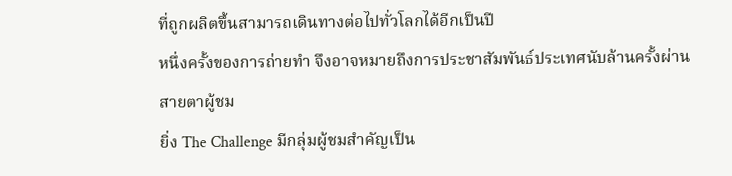ที่ถูกผลิตขึ้นสามารถเดินทางต่อไปทั่วโลกได้อีกเป็นปี
หนึ่งครั้งของการถ่ายทำ จึงอาจหมายถึงการประชาสัมพันธ์ประเทศนับล้านครั้งผ่านสายตาผู้ชม
ยิ่ง The Challenge มีกลุ่มผู้ชมสำคัญเป็น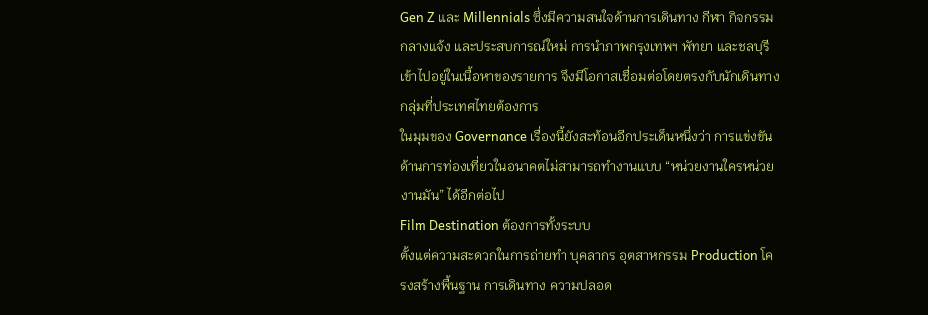Gen Z และ Millennials ซึ่งมีความสนใจด้านการเดินทาง กีฬา กิจกรรมกลางแจ้ง และประสบการณ์ใหม่ การนำภาพกรุงเทพฯ พัทยา และชลบุรีเข้าไปอยู่ในเนื้อหาของรายการ จึงมีโอกาสเชื่อมต่อโดยตรงกับนักเดินทางกลุ่มที่ประเทศไทยต้องการ
ในมุมของ Governance เรื่องนี้ยังสะท้อนอีกประเด็นหนึ่งว่า การแข่งขันด้านการท่องเที่ยวในอนาคตไม่สามารถทำงานแบบ “หน่วยงานใครหน่วยงานมัน” ได้อีกต่อไป
Film Destination ต้องการทั้งระบบ
ตั้งแต่ความสะดวกในการถ่ายทำ บุคลากร อุตสาหกรรม Production โครงสร้างพื้นฐาน การเดินทาง ความปลอด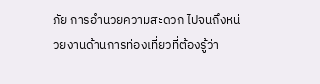ภัย การอำนวยความสะดวก ไปจนถึงหน่วยงานด้านการท่องเที่ยวที่ต้องรู้ว่า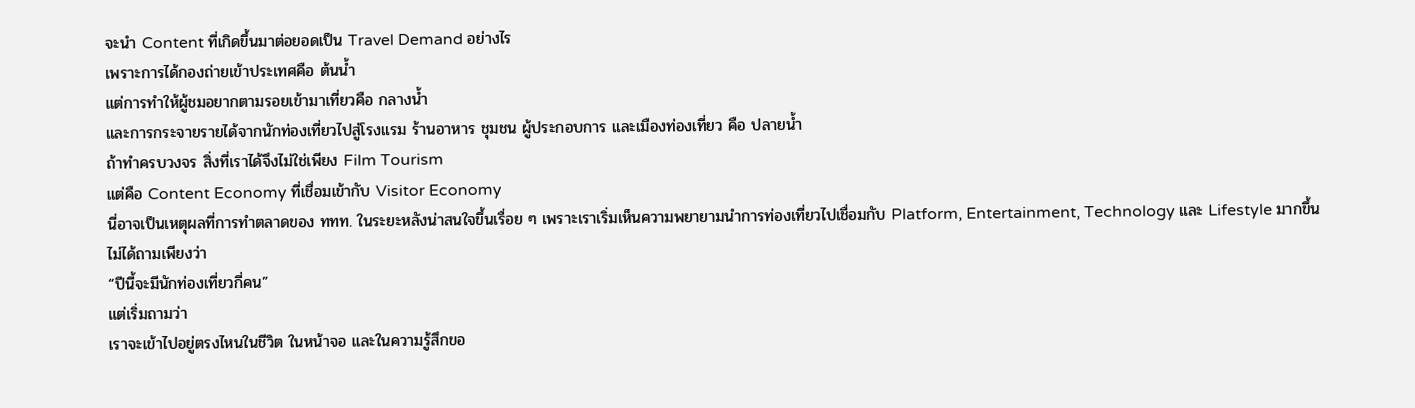จะนำ Content ที่เกิดขึ้นมาต่อยอดเป็น Travel Demand อย่างไร
เพราะการได้กองถ่ายเข้าประเทศคือ ต้นน้ำ
แต่การทำให้ผู้ชมอยากตามรอยเข้ามาเที่ยวคือ กลางน้ำ
และการกระจายรายได้จากนักท่องเที่ยวไปสู่โรงแรม ร้านอาหาร ชุมชน ผู้ประกอบการ และเมืองท่องเที่ยว คือ ปลายน้ำ
ถ้าทำครบวงจร สิ่งที่เราได้จึงไม่ใช่เพียง Film Tourism
แต่คือ Content Economy ที่เชื่อมเข้ากับ Visitor Economy
นี่อาจเป็นเหตุผลที่การทำตลาดของ ททท. ในระยะหลังน่าสนใจขึ้นเรื่อย ๆ เพราะเราเริ่มเห็นความพยายามนำการท่องเที่ยวไปเชื่อมกับ Platform, Entertainment, Technology และ Lifestyle มากขึ้น
ไม่ได้ถามเพียงว่า
“ปีนี้จะมีนักท่องเที่ยวกี่คน”
แต่เริ่มถามว่า
เราจะเข้าไปอยู่ตรงไหนในชีวิต ในหน้าจอ และในความรู้สึกขอ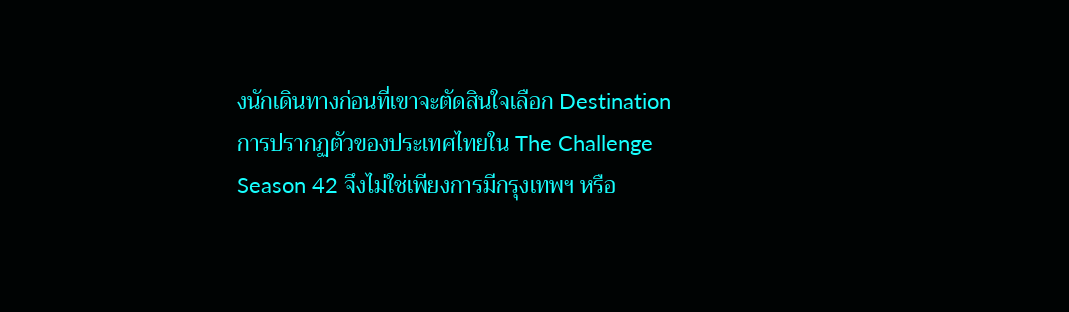งนักเดินทางก่อนที่เขาจะตัดสินใจเลือก Destination
การปรากฏตัวของประเทศไทยใน The Challenge Season 42 จึงไม่ใช่เพียงการมีกรุงเทพฯ หรือ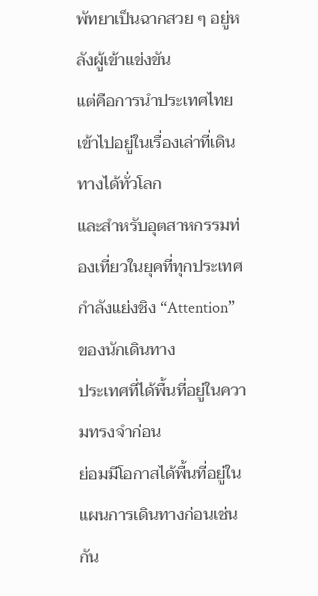พัทยาเป็นฉากสวย ๆ อยู่หลังผู้เข้าแข่งขัน
แต่คือการนำประเทศไทยเข้าไปอยู่ในเรื่องเล่าที่เดินทางได้ทั่วโลก
และสำหรับอุตสาหกรรมท่องเที่ยวในยุคที่ทุกประเทศกำลังแย่งชิง “Attention” ของนักเดินทาง
ประเทศที่ได้พื้นที่อยู่ในความทรงจำก่อน
ย่อมมีโอกาสได้พื้นที่อยู่ในแผนการเดินทางก่อนเช่นกัน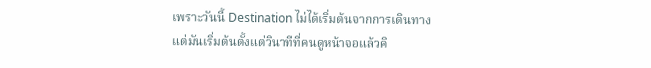เพราะวันนี้ Destination ไม่ได้เริ่มต้นจากการเดินทาง
แต่มันเริ่มต้นตั้งแต่วินาทีที่คนดูหน้าจอแล้วคิ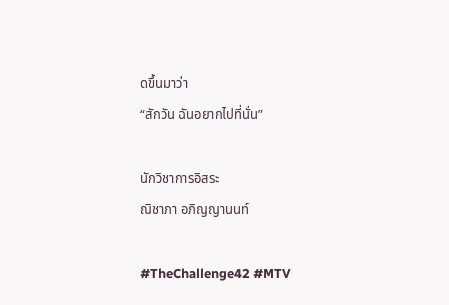ดขึ้นมาว่า
“สักวัน ฉันอยากไปที่นั่น”

นักวิชาการอิสระ
ณิชาภา อภิญญานนท์

#TheChallenge42 #MTV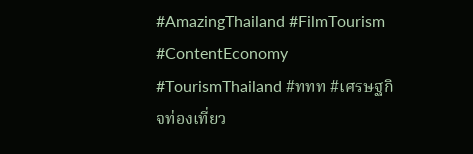#AmazingThailand #FilmTourism #ContentEconomy #TourismThailand #ททท #เศรษฐกิจท่องเที่ยว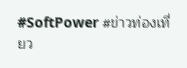#SoftPower #ข่าวท่องเที่ยว